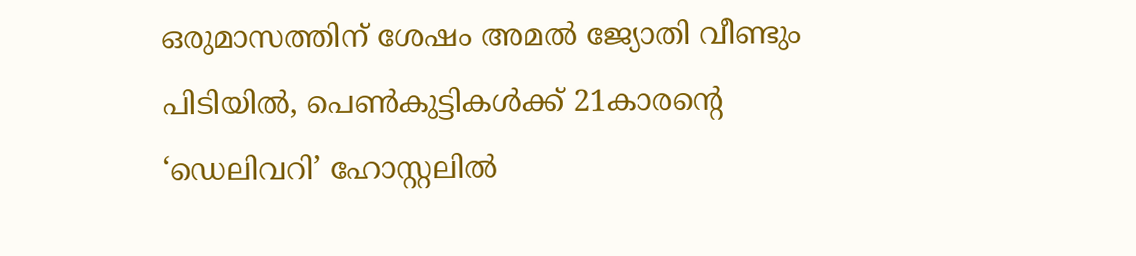ഒരുമാസത്തിന് ശേഷം അമല്‍ ജ്യോതി വീണ്ടും പിടിയില്‍, പെണ്‍കുട്ടികള്‍ക്ക് 21കാരന്റെ ‘ഡെലിവറി’ ഹോസ്റ്റലില്‍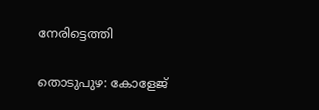നേരിട്ടെത്തി

തൊടുപുഴ: കോളേജ്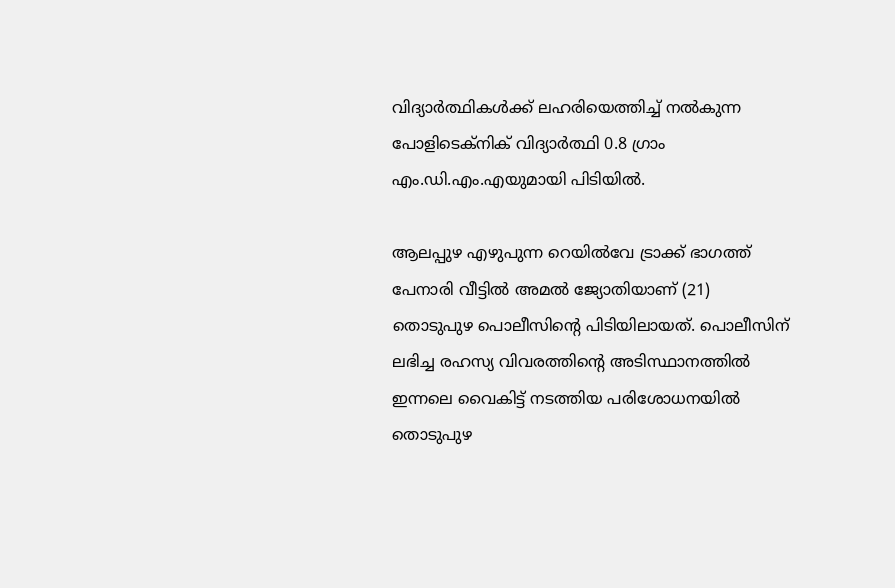വിദ്യാര്‍ത്ഥികള്‍ക്ക് ലഹരിയെത്തിച്ച്‌ നല്‍കുന്ന പോളിടെക്നിക് വിദ്യാര്‍ത്ഥി 0.8 ഗ്രാം എം.ഡി.എം.എയുമായി പിടിയില്‍.

ആലപ്പുഴ എഴുപുന്ന റെയില്‍വേ ട്രാക്ക് ഭാഗത്ത് പേനാരി വീട്ടില്‍ അമല്‍ ജ്യോതിയാണ് (21) തൊടുപുഴ പൊലീസിന്റെ പിടിയിലായത്. പൊലീസിന് ലഭിച്ച രഹസ്യ വിവരത്തിന്റെ അടിസ്ഥാനത്തില്‍ ഇന്നലെ വൈകിട്ട് നടത്തിയ പരിശോധനയില്‍ തൊടുപുഴ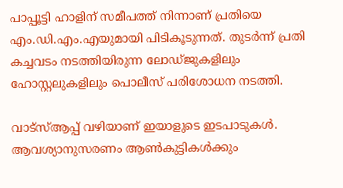പാപ്പൂട്ടി ഹാളിന് സമീപത്ത് നിന്നാണ് പ്രതിയെ എം.ഡി.എം.എയുമായി പിടികൂടുന്നത്. തുടര്‍ന്ന് പ്രതി കച്ചവടം നടത്തിയിരുന്ന ലോഡ്ജുകളിലും ഹോസ്റ്റലുകളിലും പൊലീസ് പരിശോധന നടത്തി.

വാട്സ്‌ആപ്പ് വഴിയാണ് ഇയാളുടെ ഇടപാടുകള്‍. ആവശ്യാനുസരണം ആണ്‍കുട്ടികള്‍ക്കും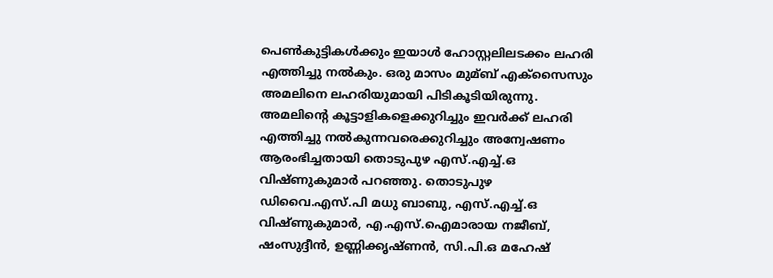പെണ്‍കുട്ടികള്‍ക്കും ഇയാള്‍ ഹോസ്റ്റലിലടക്കം ലഹരി എത്തിച്ചു നല്‍കും. ഒരു മാസം മുമ്ബ് എക്‌സൈസും അമലിനെ ലഹരിയുമായി പിടികൂടിയിരുന്നു. അമലിന്റെ കൂട്ടാളികളെക്കുറിച്ചും ഇവര്‍ക്ക് ലഹരി എത്തിച്ചു നല്‍കുന്നവരെക്കുറിച്ചും അന്വേഷണം ആരംഭിച്ചതായി തൊടുപുഴ എസ്.എച്ച്‌.ഒ വിഷ്ണുകുമാര്‍ പറഞ്ഞു. തൊടുപുഴ ഡിവൈ.എസ്.പി മധു ബാബു, എസ്.എച്ച്‌.ഒ വിഷ്ണുകുമാര്‍, എ.എസ്.ഐമാരായ നജീബ്, ഷംസുദ്ദീന്‍, ഉണ്ണിക്കൃഷ്ണന്‍, സി.പി.ഒ മഹേഷ്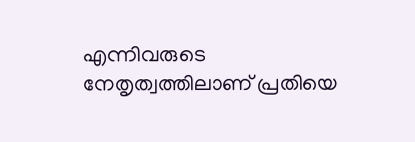എന്നിവരുടെ നേതൃത്വത്തിലാണ് പ്രതിയെ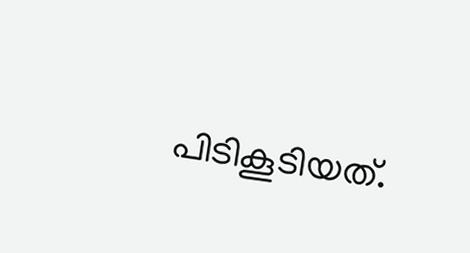പിടികൂടിയത്.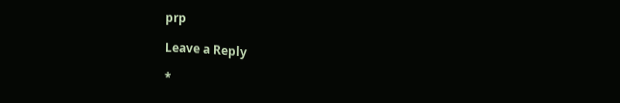prp

Leave a Reply

*